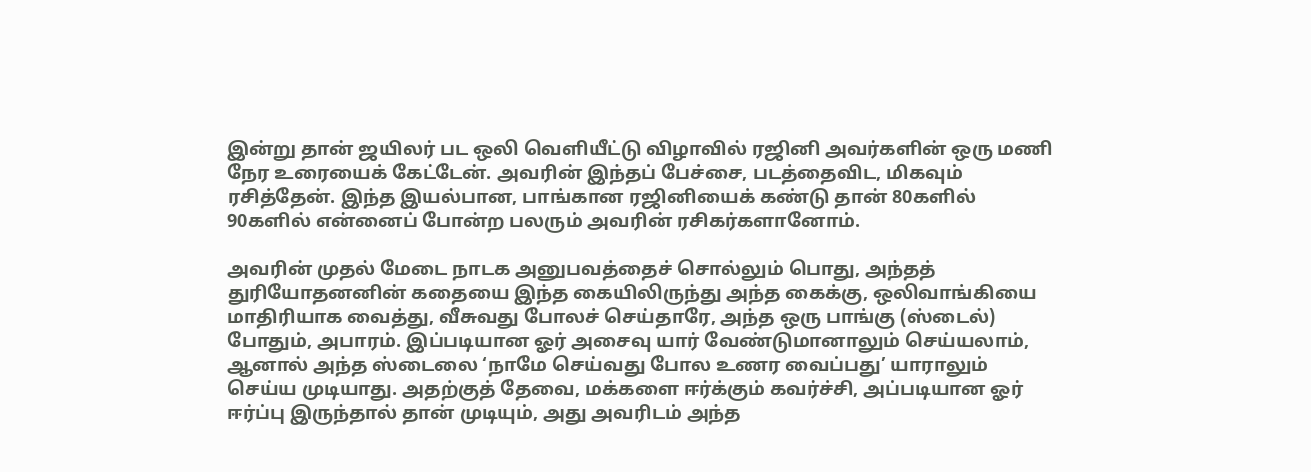இன்று தான் ஜயிலர் பட ஒலி வெளியீட்டு விழாவில் ரஜினி அவர்களின் ஒரு மணி நேர உரையைக் கேட்டேன். அவரின் இந்தப் பேச்சை, படத்தைவிட, மிகவும் ரசித்தேன். இந்த இயல்பான, பாங்கான ரஜினியைக் கண்டு தான் 80களில் 90களில் என்னைப் போன்ற பலரும் அவரின் ரசிகர்களானோம்.

அவரின் முதல் மேடை நாடக அனுபவத்தைச் சொல்லும் பொது, அந்தத் துரியோதனனின் கதையை இந்த கையிலிருந்து அந்த கைக்கு, ஒலிவாங்கியை மாதிரியாக வைத்து, வீசுவது போலச் செய்தாரே, அந்த ஒரு பாங்கு (ஸ்டைல்) போதும், அபாரம். இப்படியான ஓர் அசைவு யார் வேண்டுமானாலும் செய்யலாம், ஆனால் அந்த ஸ்டைலை ‘நாமே செய்வது போல உணர வைப்பது’ யாராலும் செய்ய முடியாது. அதற்குத் தேவை, மக்களை ஈர்க்கும் கவர்ச்சி, அப்படியான ஓர் ஈர்ப்பு இருந்தால் தான் முடியும், அது அவரிடம் அந்த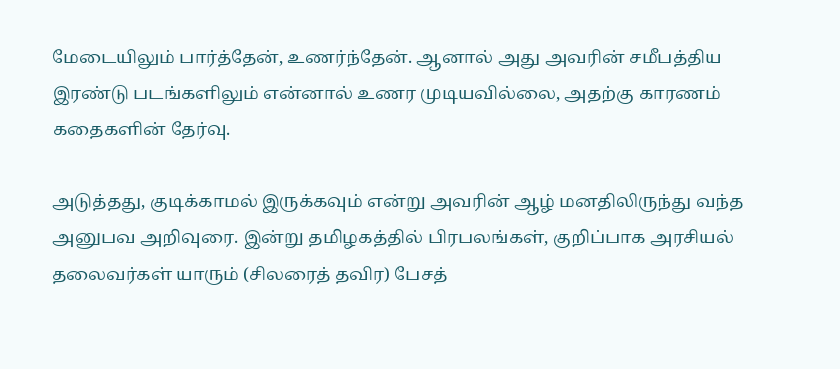மேடையிலும் பார்த்தேன், உணர்ந்தேன். ஆனால் அது அவரின் சமீபத்திய இரண்டு படங்களிலும் என்னால் உணர முடியவில்லை, அதற்கு காரணம் கதைகளின் தேர்வு.

அடுத்தது, குடிக்காமல் இருக்கவும் என்று அவரின் ஆழ் மனதிலிருந்து வந்த அனுபவ அறிவுரை. இன்று தமிழகத்தில் பிரபலங்கள், குறிப்பாக அரசியல் தலைவர்கள் யாரும் (சிலரைத் தவிர) பேசத்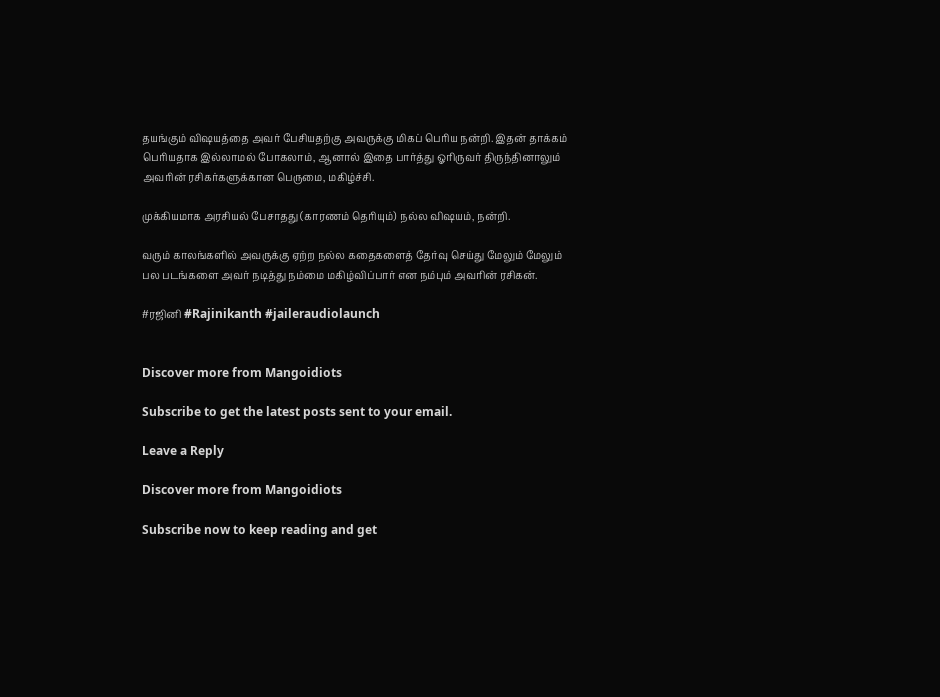தயங்கும் விஷயத்தை அவர் பேசியதற்கு அவருக்கு மிகப் பெரிய நன்றி. இதன் தாக்கம் பெரியதாக இல்லாமல் போகலாம், ஆனால் இதை பார்த்து ஓரிருவர் திருந்தினாலும் அவரின் ரசிகர்களுக்கான பெருமை, மகிழ்ச்சி.

முக்கியமாக அரசியல் பேசாதது (காரணம் தெரியும்) நல்ல விஷயம், நன்றி.

வரும் காலங்களில் அவருக்கு ஏற்ற நல்ல கதைகளைத் தேர்வு செய்து மேலும் மேலும் பல படங்களை அவர் நடித்து நம்மை மகிழ்விப்பார் என நம்பும் அவரின் ரசிகன்.

#ரஜினி #Rajinikanth #jaileraudiolaunch


Discover more from Mangoidiots

Subscribe to get the latest posts sent to your email.

Leave a Reply

Discover more from Mangoidiots

Subscribe now to keep reading and get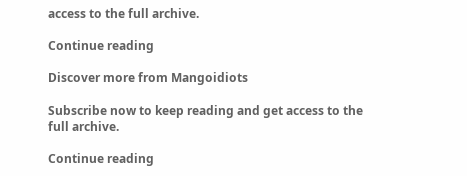access to the full archive.

Continue reading

Discover more from Mangoidiots

Subscribe now to keep reading and get access to the full archive.

Continue reading